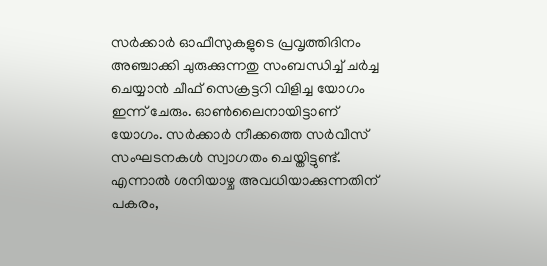സര്‍ക്കാര്‍ ഓഫീസുകളുടെ പ്രവൃത്തിദിനം അഞ്ചാക്കി ചുരുക്കുന്നതു സംബന്ധിച്ച് ചര്‍ച്ച ചെയ്യാന്‍ ചീഫ് സെക്രട്ടറി വിളിച്ച യോഗം ഇന്ന് ചേരും. ഓണ്‍ലൈനായിട്ടാണ് യോഗം. സര്‍ക്കാര്‍ നീക്കത്തെ സര്‍വീസ് സംഘടനകള്‍ സ്വാഗതം ചെയ്തിട്ടുണ്ട്. എന്നാല്‍ ശനിയാഴ്ച അവധിയാക്കുന്നതിന് പകരം,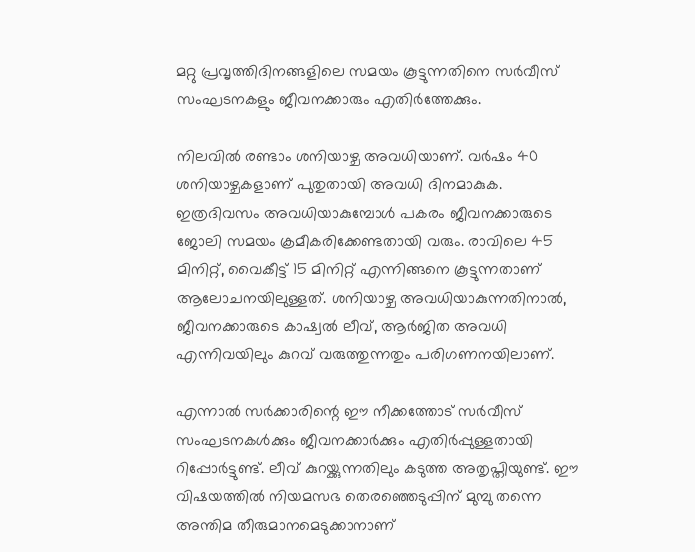മറ്റു പ്രവൃത്തിദിനങ്ങളിലെ സമയം കൂട്ടുന്നതിനെ സര്‍വീസ് സംഘടനകളും ജീവനക്കാരും എതിര്‍ത്തേക്കും.

നിലവില്‍ രണ്ടാം ശനിയാഴ്ച അവധിയാണ്. വര്‍ഷം 40 ശനിയാഴ്ചകളാണ് പുതുതായി അവധി ദിനമാകുക. ഇത്രദിവസം അവധിയാകുമ്പോള്‍ പകരം ജീവനക്കാരുടെ ജോലി സമയം ക്രമീകരിക്കേണ്ടതായി വരും. രാവിലെ 45 മിനിറ്റ്, വൈകീട്ട് 15 മിനിറ്റ് എന്നിങ്ങനെ കൂട്ടുന്നതാണ് ആലോചനയിലുള്ളത്. ശനിയാഴ്ച അവധിയാകുന്നതിനാല്‍, ജീവനക്കാരുടെ കാഷ്വല്‍ ലീവ്, ആര്‍ജിത അവധി എന്നിവയിലും കുറവ് വരുത്തുന്നതും പരിഗണനയിലാണ്.

എന്നാല്‍ സര്‍ക്കാരിന്റെ ഈ നീക്കത്തോട് സര്‍വീസ് സംഘടനകള്‍ക്കും ജീവനക്കാര്‍ക്കും എതിര്‍പ്പുള്ളതായി റിപ്പോര്‍ട്ടുണ്ട്. ലീവ് കുറയ്ക്കുന്നതിലും കടുത്ത അതൃപ്തിയുണ്ട്. ഈ വിഷയത്തില്‍ നിയമസഭ തെരഞ്ഞെടുപ്പിന് മുമ്പു തന്നെ അന്തിമ തീരുമാനമെടുക്കാനാണ്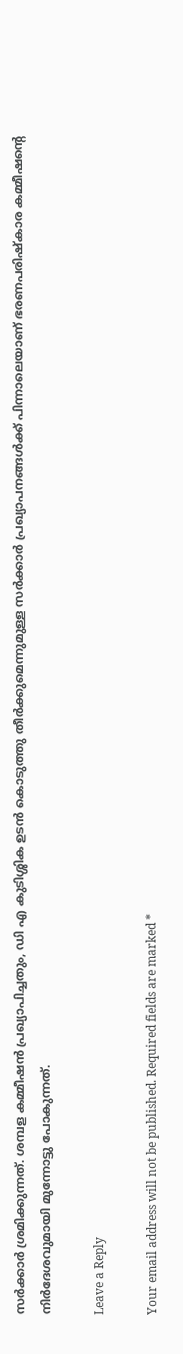സര്‍ക്കാര്‍ ശ്രമിക്കുന്നത്. ശമ്പള കമ്മീഷന്‍ പ്രഖ്യാപിച്ചതും, ഡി എ കുടിശ്ശിക ഉടന്‍ കൊടുത്തു തീര്‍ക്കുമെന്നുമുള്ള സര്‍ക്കാര്‍ പ്രഖ്യാപനങ്ങള്‍ക്ക് പിന്നാലെയാണ് ഭരണപരിഷ്‌കാര കമ്മീഷന്റെ നിര്‍ദേശവുമായി മുന്നോട്ടു പോകുന്നത്.

Leave a Reply

Your email address will not be published. Required fields are marked *